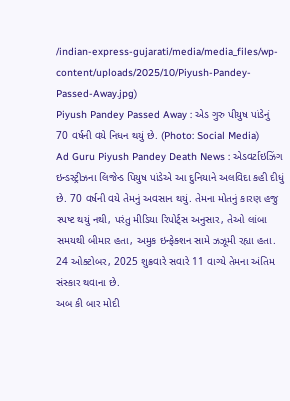/indian-express-gujarati/media/media_files/wp-content/uploads/2025/10/Piyush-Pandey-Passed-Away.jpg)
Piyush Pandey Passed Away : એડ ગુરુ પીયુષ પાંડેનું 70 વર્ષની વયે નિધન થયું છે. (Photo: Social Media)
Ad Guru Piyush Pandey Death News : એડવર્ટાઇઝિંગ ઇન્ડસ્ટ્રીઝના લિજેન્ડ પિયુષ પાંડેએ આ દુનિયાને અલવિદા કહી દીધું છે. 70 વર્ષની વયે તેમનું અવસાન થયું. તેમના મોતનું કારણ હજુ સ્પષ્ટ થયું નથી, પરંતુ મીડિયા રિપોર્ટ્સ અનુસાર, તેઓ લાંબા સમયથી બીમાર હતા, અમુક ઇન્ફેક્શન સામે ઝઝૂમી રહ્યા હતા. 24 ઓક્ટોબર, 2025 શુક્રવારે સવારે 11 વાગ્યે તેમના અંતિમ સંસ્કાર થવાના છે.
અબ કી બાર મોદી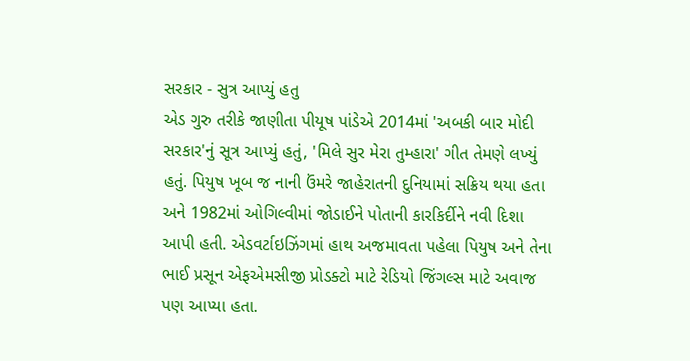સરકાર - સુત્ર આપ્યું હતુ
એડ ગુરુ તરીકે જાણીતા પીયૂષ પાંડેએ 2014માં 'અબકી બાર મોદી સરકાર'નું સૂત્ર આપ્યું હતું, 'મિલે સુર મેરા તુમ્હારા' ગીત તેમણે લખ્યું હતું. પિયુષ ખૂબ જ નાની ઉંમરે જાહેરાતની દુનિયામાં સક્રિય થયા હતા અને 1982માં ઓગિલ્વીમાં જોડાઈને પોતાની કારકિર્દીને નવી દિશા આપી હતી. એડવર્ટાઇઝિંગમાં હાથ અજમાવતા પહેલા પિયુષ અને તેના ભાઈ પ્રસૂન એફએમસીજી પ્રોડક્ટો માટે રેડિયો જિંગલ્સ માટે અવાજ પણ આપ્યા હતા.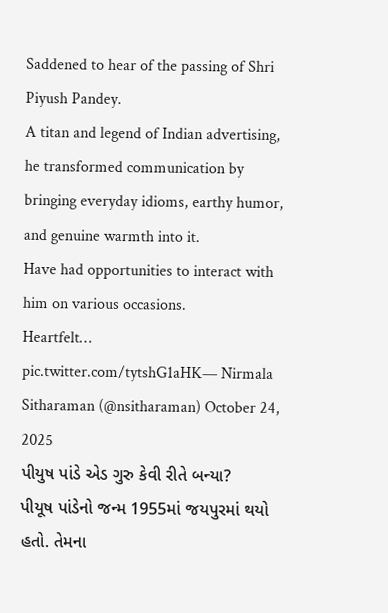Saddened to hear of the passing of Shri Piyush Pandey.
A titan and legend of Indian advertising, he transformed communication by bringing everyday idioms, earthy humor, and genuine warmth into it.
Have had opportunities to interact with him on various occasions.
Heartfelt… pic.twitter.com/tytshG1aHK— Nirmala Sitharaman (@nsitharaman) October 24, 2025
પીયુષ પાંડે એડ ગુરુ કેવી રીતે બન્યા?
પીયૂષ પાંડેનો જન્મ 1955માં જયપુરમાં થયો હતો. તેમના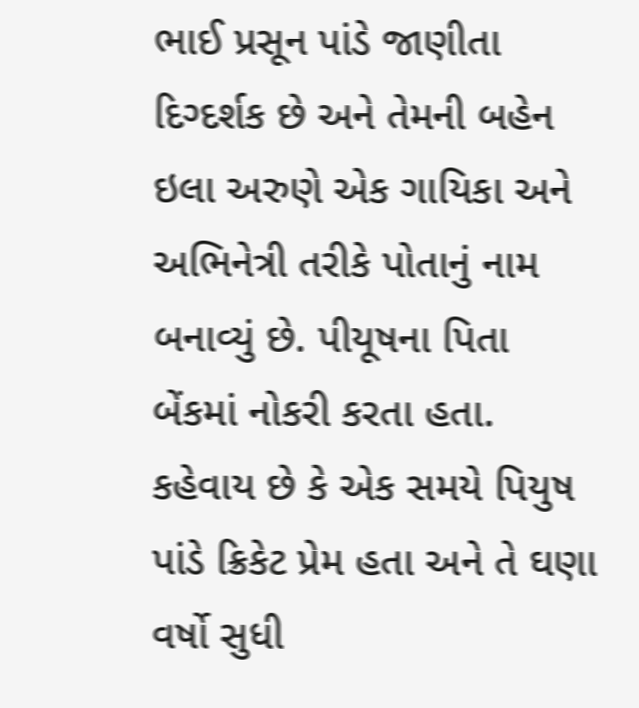ભાઈ પ્રસૂન પાંડે જાણીતા દિગ્દર્શક છે અને તેમની બહેન ઇલા અરુણે એક ગાયિકા અને અભિનેત્રી તરીકે પોતાનું નામ બનાવ્યું છે. પીયૂષના પિતા બેંકમાં નોકરી કરતા હતા. કહેવાય છે કે એક સમયે પિયુષ પાંડે ક્રિકેટ પ્રેમ હતા અને તે ઘણા વર્ષો સુધી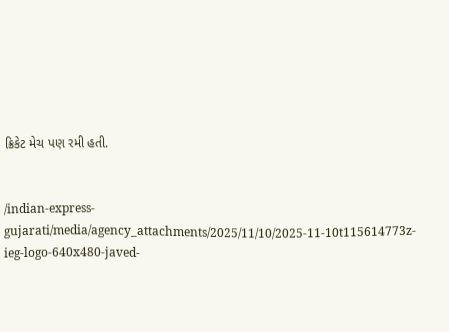ક્રિકેટ મેચ પણ રમી હતી.


/indian-express-gujarati/media/agency_attachments/2025/11/10/2025-11-10t115614773z-ieg-logo-640x480-javed-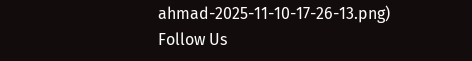ahmad-2025-11-10-17-26-13.png)
Follow Us